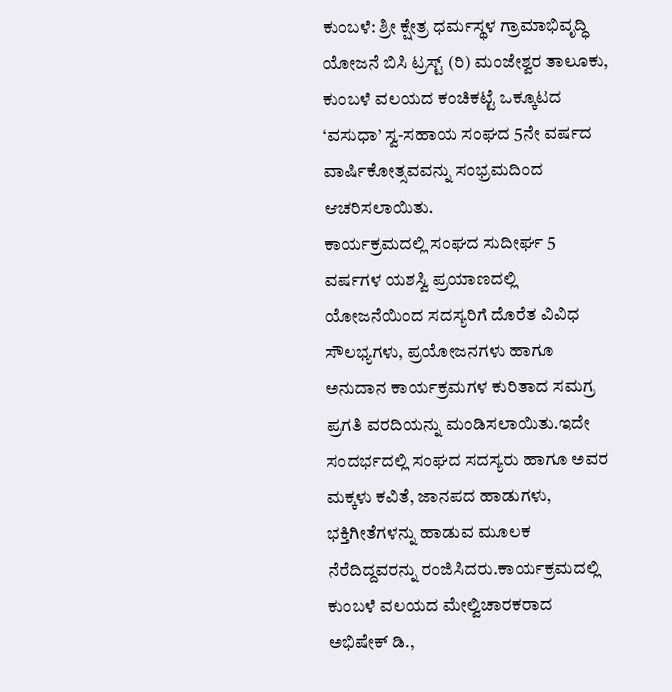ಕುಂಬಳೆ: ಶ್ರೀ ಕ್ಷೇತ್ರ ಧರ್ಮಸ್ಥಳ ಗ್ರಾಮಾಭಿವೃದ್ಧಿ ಯೋಜನೆ ಬಿಸಿ ಟ್ರಸ್ಟ್ (ರಿ) ಮಂಜೇಶ್ವರ ತಾಲೂಕು, ಕುಂಬಳೆ ವಲಯದ ಕಂಚಿಕಟ್ಟೆ ಒಕ್ಕೂಟದ ‘ವಸುಧಾ’ ಸ್ವ-ಸಹಾಯ ಸಂಘದ 5ನೇ ವರ್ಷದ ವಾರ್ಷಿಕೋತ್ಸವವನ್ನು ಸಂಭ್ರಮದಿಂದ ಆಚರಿಸಲಾಯಿತು.
ಕಾರ್ಯಕ್ರಮದಲ್ಲಿ ಸಂಘದ ಸುದೀರ್ಘ 5 ವರ್ಷಗಳ ಯಶಸ್ವಿ ಪ್ರಯಾಣದಲ್ಲಿ ಯೋಜನೆಯಿಂದ ಸದಸ್ಯರಿಗೆ ದೊರೆತ ವಿವಿಧ ಸೌಲಭ್ಯಗಳು, ಪ್ರಯೋಜನಗಳು ಹಾಗೂ ಅನುದಾನ ಕಾರ್ಯಕ್ರಮಗಳ ಕುರಿತಾದ ಸಮಗ್ರ ಪ್ರಗತಿ ವರದಿಯನ್ನು ಮಂಡಿಸಲಾಯಿತು.ಇದೇ ಸಂದರ್ಭದಲ್ಲಿ ಸಂಘದ ಸದಸ್ಯರು ಹಾಗೂ ಅವರ ಮಕ್ಕಳು ಕವಿತೆ, ಜಾನಪದ ಹಾಡುಗಳು, ಭಕ್ತಿಗೀತೆಗಳನ್ನು ಹಾಡುವ ಮೂಲಕ ನೆರೆದಿದ್ದವರನ್ನು ರಂಜಿಸಿದರು.ಕಾರ್ಯಕ್ರಮದಲ್ಲಿ ಕುಂಬಳೆ ವಲಯದ ಮೇಲ್ವಿಚಾರಕರಾದ ಅಭಿಷೇಕ್ ಡಿ.,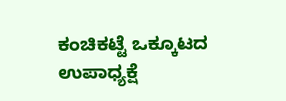ಕಂಚಿಕಟ್ಟೆ ಒಕ್ಕೂಟದ ಉಪಾಧ್ಯಕ್ಷೆ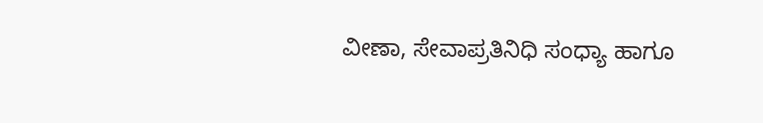ವೀಣಾ, ಸೇವಾಪ್ರತಿನಿಧಿ ಸಂಧ್ಯಾ ಹಾಗೂ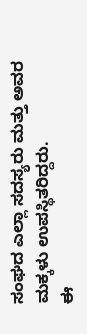ಸಂಘದ ಎಲ್ಲಾ ಸದಸ್ಯರು ಮತ್ತು ಅವರ ಮಕ್ಕಳು ಉಪಸ್ಥಿತರಿದ್ದರು.
ಈ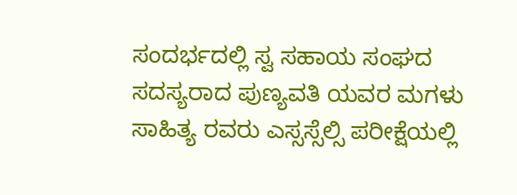ಸಂದರ್ಭದಲ್ಲಿ ಸ್ವ ಸಹಾಯ ಸಂಘದ ಸದಸ್ಯರಾದ ಪುಣ್ಯವತಿ ಯವರ ಮಗಳು ಸಾಹಿತ್ಯ ರವರು ಎಸ್ಸಸ್ಸೆಲ್ಸಿ ಪರೀಕ್ಷೆಯಲ್ಲಿ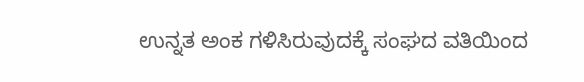ಉನ್ನತ ಅಂಕ ಗಳಿಸಿರುವುದಕ್ಕೆ ಸಂಘದ ವತಿಯಿಂದ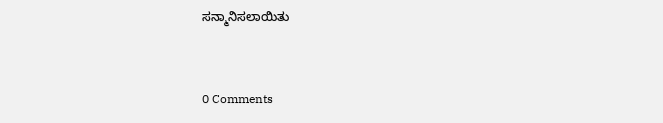ಸನ್ಮಾನಿಸಲಾಯಿತು


0 Comments